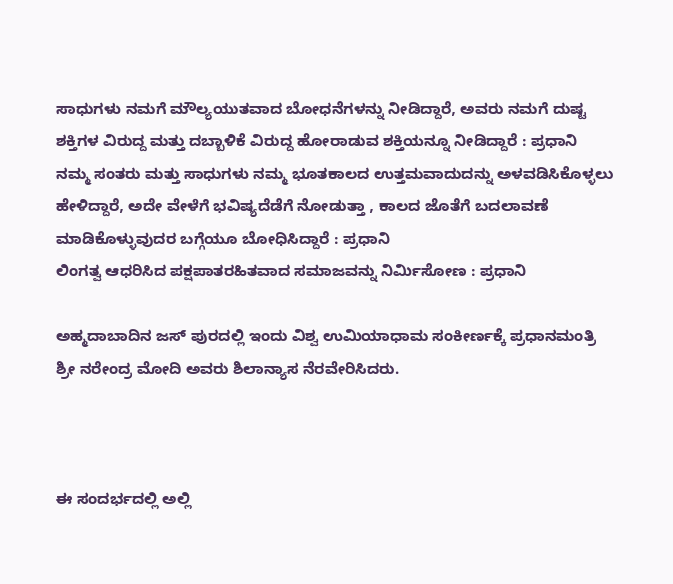ಸಾಧುಗಳು ನಮಗೆ ಮೌಲ್ಯಯುತವಾದ ಬೋಧನೆಗಳನ್ನು ನೀಡಿದ್ದಾರೆ, ಅವರು ನಮಗೆ ದುಷ್ಟ ಶಕ್ತಿಗಳ ವಿರುದ್ದ ಮತ್ತು ದಬ್ಬಾಳಿಕೆ ವಿರುದ್ದ ಹೋರಾಡುವ ಶಕ್ತಿಯನ್ನೂ ನೀಡಿದ್ದಾರೆ : ಪ್ರಧಾನಿ
ನಮ್ಮ ಸಂತರು ಮತ್ತು ಸಾಧುಗಳು ನಮ್ಮ ಭೂತಕಾಲದ ಉತ್ತಮವಾದುದನ್ನು ಅಳವಡಿಸಿಕೊಳ್ಳಲು ಹೇಳಿದ್ದಾರೆ, ಅದೇ ವೇಳೆಗೆ ಭವಿಷ್ಯದೆಡೆಗೆ ನೋಡುತ್ತಾ , ಕಾಲದ ಜೊತೆಗೆ ಬದಲಾವಣೆ ಮಾಡಿಕೊಳ್ಳುವುದರ ಬಗ್ಗೆಯೂ ಬೋಧಿಸಿದ್ದಾರೆ : ಪ್ರಧಾನಿ
ಲಿಂಗತ್ವ ಆಧರಿಸಿದ ಪಕ್ಷಪಾತರಹಿತವಾದ ಸಮಾಜವನ್ನು ನಿರ್ಮಿಸೋಣ : ಪ್ರಧಾನಿ

ಅಹ್ಮದಾಬಾದಿನ ಜಸ್ ಪುರದಲ್ಲಿ ಇಂದು ವಿಶ್ವ ಉಮಿಯಾಧಾಮ ಸಂಕೀರ್ಣಕ್ಕೆ ಪ್ರಧಾನಮಂತ್ರಿ ಶ್ರೀ ನರೇಂದ್ರ ಮೋದಿ ಅವರು ಶಿಲಾನ್ಯಾಸ ನೆರವೇರಿಸಿದರು.



ಈ ಸಂದರ್ಭದಲ್ಲಿ ಅಲ್ಲಿ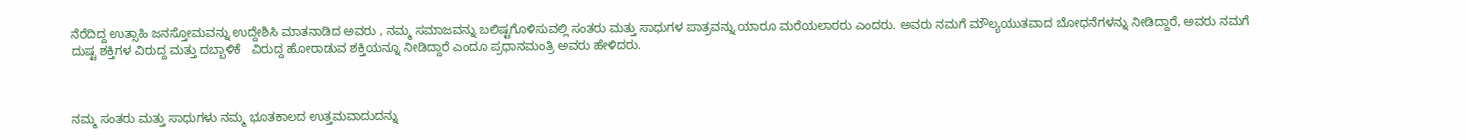ನೆರೆದಿದ್ದ ಉತ್ಸಾಹಿ ಜನಸ್ತೋಮವನ್ನು ಉದ್ದೇಶಿಸಿ ಮಾತನಾಡಿದ ಅವರು , ನಮ್ಮ ಸಮಾಜವನ್ನು ಬಲಿಷ್ಟಗೊಳಿಸುವಲ್ಲಿ ಸಂತರು ಮತ್ತು ಸಾಧುಗಳ ಪಾತ್ರವನ್ನು ಯಾರೂ ಮರೆಯಲಾರರು ಎಂದರು. ಅವರು ನಮಗೆ ಮೌಲ್ಯಯುತವಾದ ಬೋಧನೆಗಳನ್ನು ನೀಡಿದ್ದಾರೆ, ಅವರು ನಮಗೆ ದುಷ್ಟ ಶಕ್ತಿಗಳ ವಿರುದ್ದ ಮತ್ತು ದಬ್ಬಾಳಿಕೆ   ವಿರುದ್ದ ಹೋರಾಡುವ ಶಕ್ತಿಯನ್ನೂ ನೀಡಿದ್ದಾರೆ ಎಂದೂ ಪ್ರಧಾನಮಂತ್ರಿ ಅವರು ಹೇಳಿದರು.



ನಮ್ಮ ಸಂತರು ಮತ್ತು ಸಾಧುಗಳು ನಮ್ಮ ಭೂತಕಾಲದ ಉತ್ತಮವಾದುದನ್ನು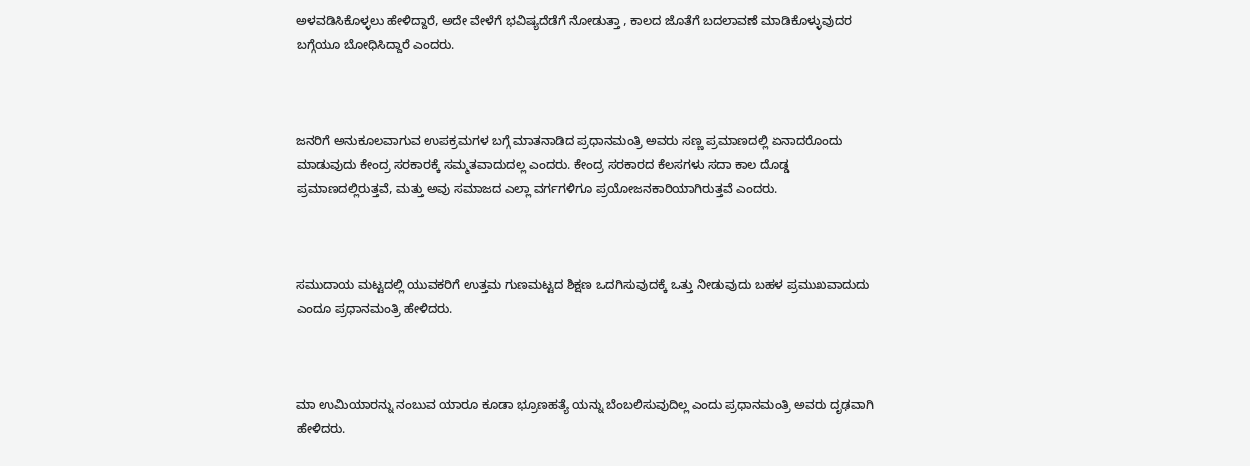ಅಳವಡಿಸಿಕೊಳ್ಳಲು ಹೇಳಿದ್ದಾರೆ, ಅದೇ ವೇಳೆಗೆ ಭವಿಷ್ಯದೆಡೆಗೆ ನೋಡುತ್ತಾ , ಕಾಲದ ಜೊತೆಗೆ ಬದಲಾವಣೆ ಮಾಡಿಕೊಳ್ಳುವುದರ ಬಗ್ಗೆಯೂ ಬೋಧಿಸಿದ್ದಾರೆ ಎಂದರು.



ಜನರಿಗೆ ಅನುಕೂಲವಾಗುವ ಉಪಕ್ರಮಗಳ ಬಗ್ಗೆ ಮಾತನಾಡಿದ ಪ್ರಧಾನಮಂತ್ರಿ ಅವರು ಸಣ್ಣ ಪ್ರಮಾಣದಲ್ಲಿ ಏನಾದರೊಂದು ಮಾಡುವುದು ಕೇಂದ್ರ ಸರಕಾರಕ್ಕೆ ಸಮ್ಮತವಾದುದಲ್ಲ ಎಂದರು. ಕೇಂದ್ರ ಸರಕಾರದ ಕೆಲಸಗಳು ಸದಾ ಕಾಲ ದೊಡ್ಡ ಪ್ರಮಾಣದಲ್ಲಿರುತ್ತವೆ, ಮತ್ತು ಅವು ಸಮಾಜದ ಎಲ್ಲಾ ವರ್ಗಗಳಿಗೂ ಪ್ರಯೋಜನಕಾರಿಯಾಗಿರುತ್ತವೆ ಎಂದರು.



ಸಮುದಾಯ ಮಟ್ಟದಲ್ಲಿ ಯುವಕರಿಗೆ ಉತ್ತಮ ಗುಣಮಟ್ಟದ ಶಿಕ್ಷಣ ಒದಗಿಸುವುದಕ್ಕೆ ಒತ್ತು ನೀಡುವುದು ಬಹಳ ಪ್ರಮುಖವಾದುದು ಎಂದೂ ಪ್ರಧಾನಮಂತ್ರಿ ಹೇಳಿದರು.



ಮಾ ಉಮಿಯಾರನ್ನು ನಂಬುವ ಯಾರೂ ಕೂಡಾ ಭ್ರೂಣಹತ್ಯೆ ಯನ್ನು ಬೆಂಬಲಿಸುವುದಿಲ್ಲ ಎಂದು ಪ್ರಧಾನಮಂತ್ರಿ ಅವರು ದೃಢವಾಗಿ ಹೇಳಿದರು.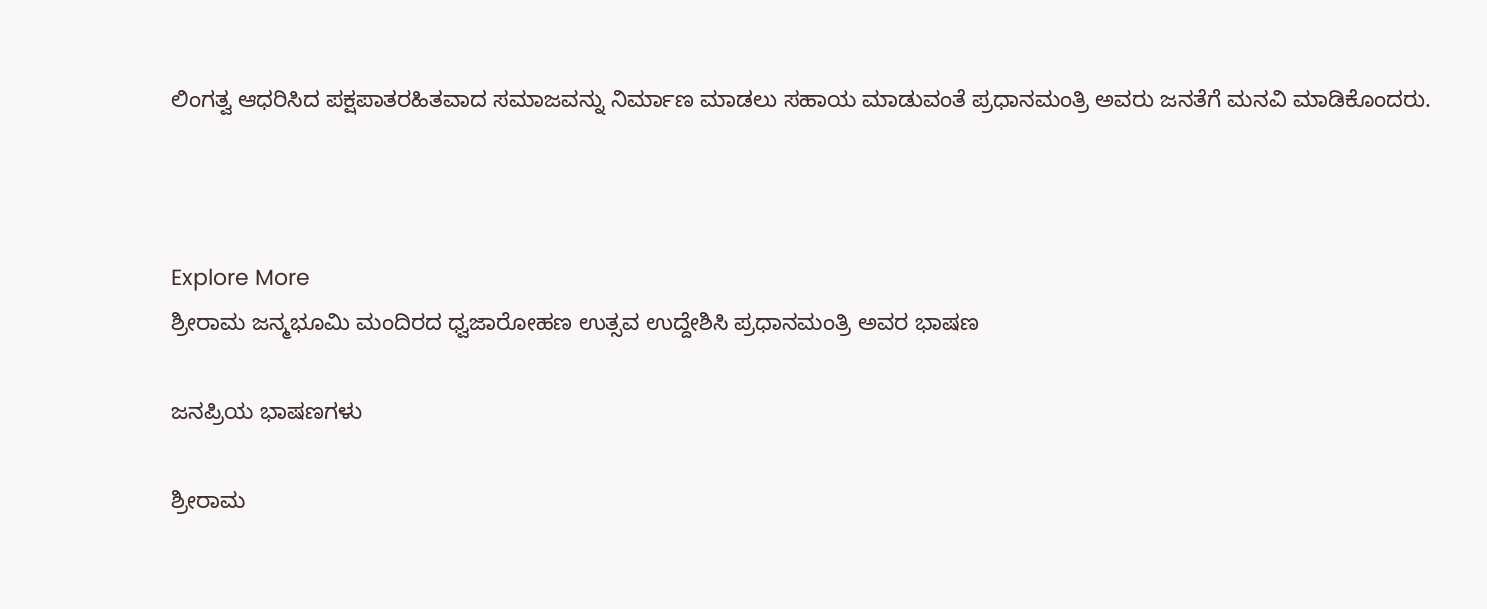ಲಿಂಗತ್ವ ಆಧರಿಸಿದ ಪಕ್ಷಪಾತರಹಿತವಾದ ಸಮಾಜವನ್ನು ನಿರ್ಮಾಣ ಮಾಡಲು ಸಹಾಯ ಮಾಡುವಂತೆ ಪ್ರಧಾನಮಂತ್ರಿ ಅವರು ಜನತೆಗೆ ಮನವಿ ಮಾಡಿಕೊಂದರು.



Explore More
ಶ್ರೀರಾಮ ಜನ್ಮಭೂಮಿ ಮಂದಿರದ ಧ್ವಜಾರೋಹಣ ಉತ್ಸವ ಉದ್ದೇಶಿಸಿ ಪ್ರಧಾನಮಂತ್ರಿ ಅವರ ಭಾಷಣ

ಜನಪ್ರಿಯ ಭಾಷಣಗಳು

ಶ್ರೀರಾಮ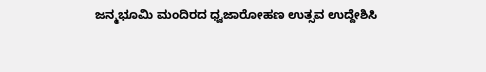ಜನ್ಮಭೂಮಿ ಮಂದಿರದ ಧ್ವಜಾರೋಹಣ ಉತ್ಸವ ಉದ್ದೇಶಿಸಿ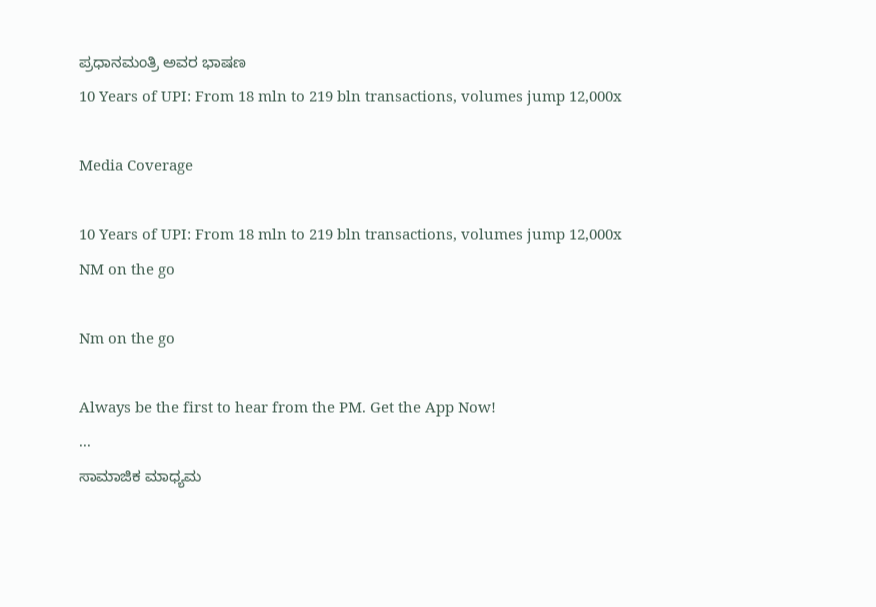ಪ್ರಧಾನಮಂತ್ರಿ ಅವರ ಭಾಷಣ
10 Years of UPI: From 18 mln to 219 bln transactions, volumes jump 12,000x

Media Coverage

10 Years of UPI: From 18 mln to 219 bln transactions, volumes jump 12,000x
NM on the go

Nm on the go

Always be the first to hear from the PM. Get the App Now!
...
ಸಾಮಾಜಿಕ ಮಾಧ್ಯಮ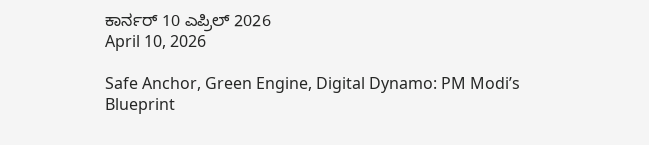ಕಾರ್ನರ್ 10 ಎಪ್ರಿಲ್ 2026
April 10, 2026

Safe Anchor, Green Engine, Digital Dynamo: PM Modi’s Blueprint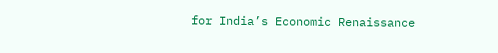for India’s Economic Renaissance